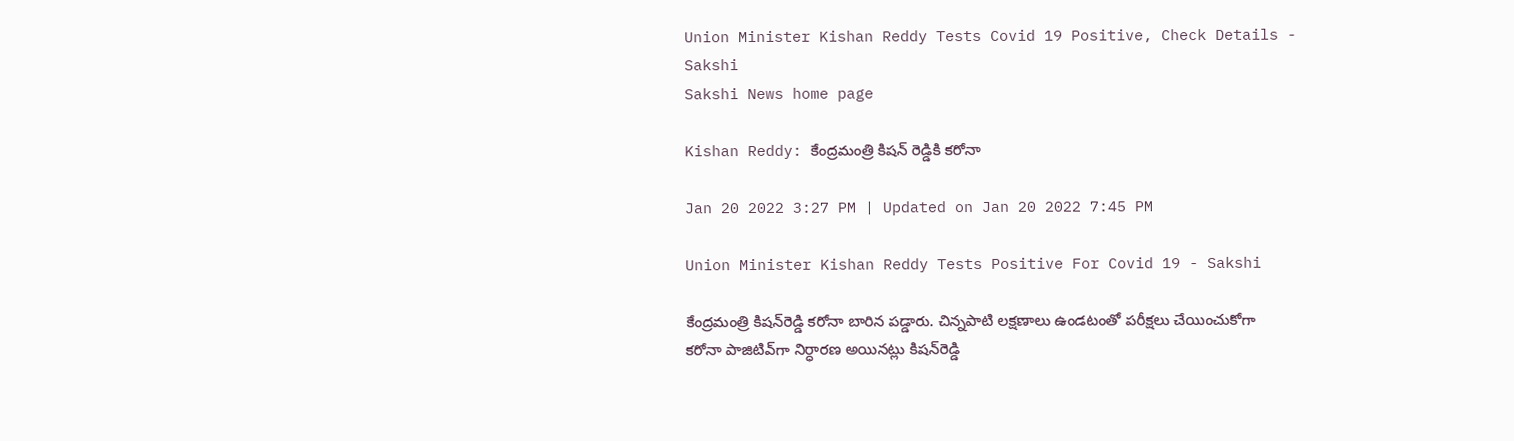Union Minister Kishan Reddy Tests Covid 19 Positive, Check Details - Sakshi
Sakshi News home page

Kishan Reddy: కేంద్రమంత్రి కిషన్ రెడ్డికి కరోనా

Jan 20 2022 3:27 PM | Updated on Jan 20 2022 7:45 PM

Union Minister Kishan Reddy Tests Positive For Covid 19 - Sakshi

కేంద్రమంత్రి కిషన్‌రెడ్డి కరోనా బారిన పడ్డారు. చిన్నపాటి లక్షణాలు ఉండటంతో పరీక్షలు చేయించుకోగా కరోనా పాజిటివ్‌గా నిర్ధారణ అయినట్లు కిషన్‌రెడ్డి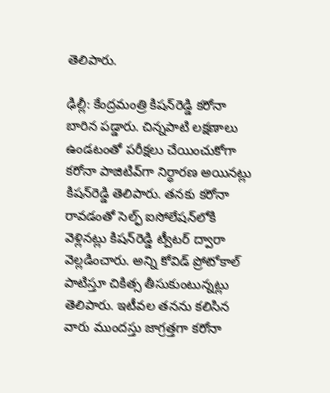తెలిపారు.

ఢిల్లీ: కేంద్రమంత్రి కిషన్‌రెడ్డి కరోనా బారిన పడ్డారు. చిన్నపాటి లక్షణాలు ఉండటంతో పరీక్షలు చేయించుకోగా కరోనా పాజిటివ్‌గా నిర్ధారణ అయినట్లు కిషన్‌రెడ్డి తెలిపారు. తనకు కరోనా రావడంతో సెల్ఫ్‌ ఐసోలేషన్‌లోకి వెళ్లినట్లు కిషన్‌రెడ్డి ట్వీటర్‌ ద్వారా వెల్లడించారు. అన్ని కోవిడ్ ప్రోటోకాల్ పాటిస్తూ చికిత్స తీసుకుంటున్నట్లు తెలిపారు. ఇటీవల తనను కలిసిన వారు ముందస్తు జాగ్రత్తగా కరోనా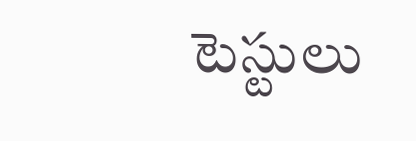టెస్టులు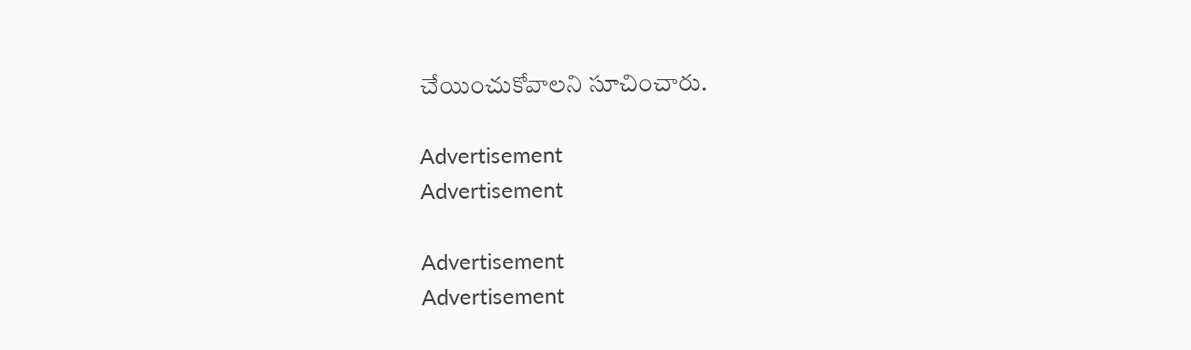చేయించుకోవాలని సూచించారు.

Advertisement
Advertisement

Advertisement
Advertisement